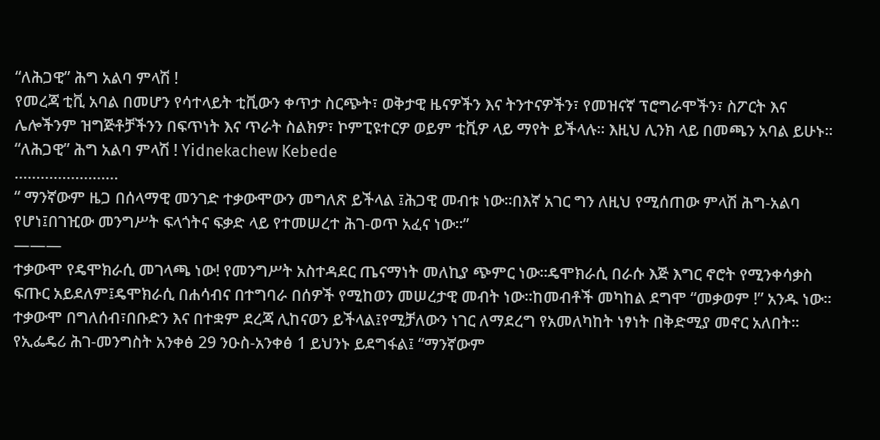“ለሕጋዊ” ሕግ አልባ ምላሽ !
የመረጃ ቲቪ አባል በመሆን የሳተላይት ቲቪውን ቀጥታ ስርጭት፣ ወቅታዊ ዜናዎችን እና ትንተናዎችን፣ የመዝናኛ ፕሮግራሞችን፣ ስፖርት እና ሌሎችንም ዝግጅቶቻችንን በፍጥነት እና ጥራት ስልክዎ፣ ኮምፒዩተርዎ ወይም ቲቪዎ ላይ ማየት ይችላሉ። እዚህ ሊንክ ላይ በመጫን አባል ይሁኑ።
“ለሕጋዊ” ሕግ አልባ ምላሽ ! Yidnekachew Kebede
……………………
“ ማንኛውም ዜጋ በሰላማዊ መንገድ ተቃውሞውን መግለጽ ይችላል ፤ሕጋዊ መብቱ ነው፡፡በእኛ አገር ግን ለዚህ የሚሰጠው ምላሽ ሕግ-አልባ የሆነ፤በገዢው መንግሥት ፍላጎትና ፍቃድ ላይ የተመሠረተ ሕገ-ወጥ አፈና ነው፡፡”
———
ተቃውሞ የዴሞክራሲ መገላጫ ነው! የመንግሥት አስተዳደር ጤናማነት መለኪያ ጭምር ነው፡፡ዴሞክራሲ በራሱ እጅ እግር ኖሮት የሚንቀሳቃስ ፍጡር አይደለም፤ዴሞክራሲ በሐሳብና በተግባራ በሰዎች የሚከወን መሠረታዊ መብት ነው፡፡ከመብቶች መካከል ደግሞ “መቃወም !” አንዱ ነው፡፡
ተቃውሞ በግለሰብ፣በቡድን እና በተቋም ደረጃ ሊከናወን ይችላል፤የሚቻለውን ነገር ለማደረግ የአመለካከት ነፃነት በቅድሚያ መኖር አለበት፡፡የኢፌዴሪ ሕገ-መንግስት አንቀፅ 29 ንዑስ-አንቀፅ 1 ይህንኑ ይደግፋል፤ “ማንኛውም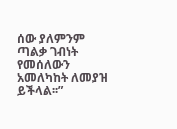ሰው ያለምንም ጣልቃ ገብነት የመሰለውን አመለካከት ለመያዝ ይችላል፡፡”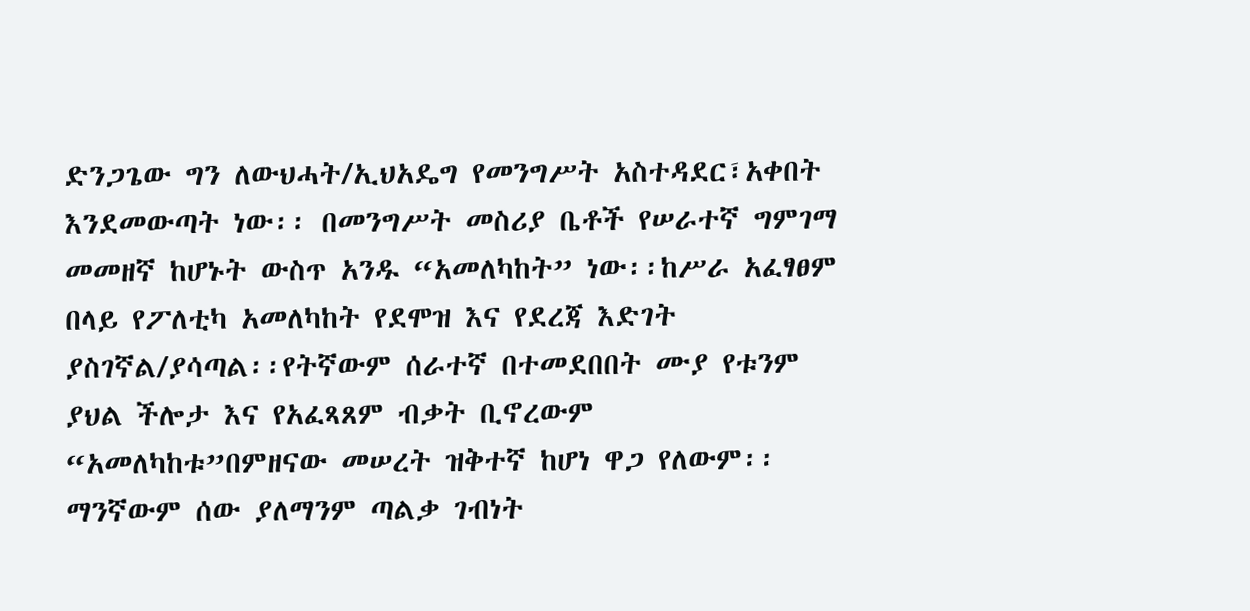ድንጋጌው ግን ለውህሓት/ኢህአዴግ የመንግሥት አስተዳደር፣አቀበት እንደመውጣት ነው፡፡ በመንግሥት መስሪያ ቤቶች የሠራተኛ ግምገማ መመዘኛ ከሆኑት ውስጥ አንዱ “አመለካከት” ነው፡፡ከሥራ አፈፃፀም በላይ የፖለቲካ አመለካከት የደሞዝ እና የደረጃ እድገት ያስገኛል/ያሳጣል፡፡የትኛውም ሰራተኛ በተመደበበት ሙያ የቱንም ያህል ችሎታ እና የአፈጻጸም ብቃት ቢኖረውም “አመለካከቱ”በምዘናው መሠረት ዝቅተኛ ከሆነ ዋጋ የለውም፡፡ ማንኛውም ሰው ያለማንም ጣልቃ ገብነት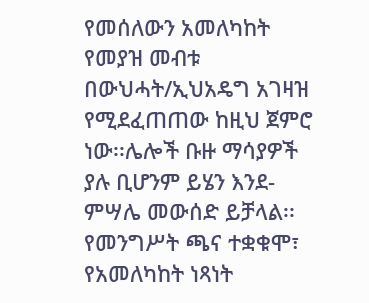የመሰለውን አመለካከት የመያዝ መብቱ በውህሓት/ኢህአዴግ አገዛዝ የሚደፈጠጠው ከዚህ ጀምሮ ነው፡፡ሌሎች ቡዙ ማሳያዎች ያሉ ቢሆንም ይሄን እንደ-ምሣሌ መውሰድ ይቻላል፡፡
የመንግሥት ጫና ተቋቁሞ፣ የአመለካከት ነጻነት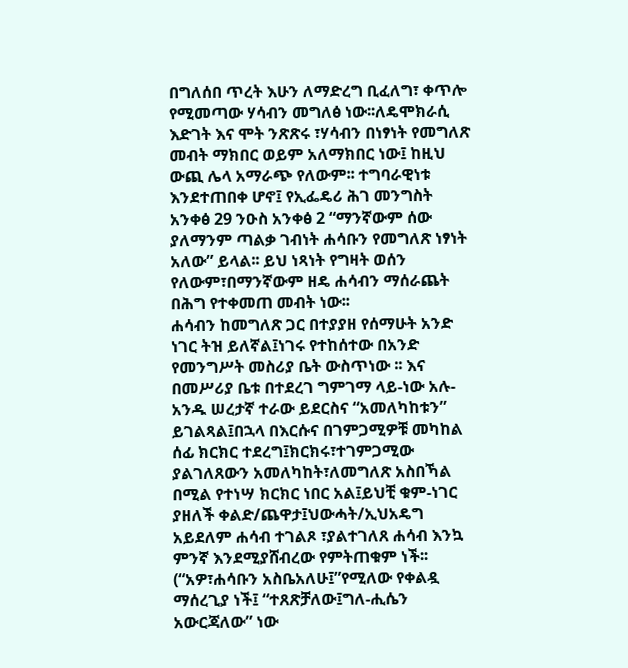በግለሰበ ጥረት እሁን ለማድረግ ቢፈለግ፣ ቀጥሎ የሚመጣው ሃሳብን መግለፅ ነው፡፡ለዴሞክራሲ እድገት እና ሞት ንጽጽሩ ፣ሃሳብን በነፃነት የመግለጽ መብት ማክበር ወይም አለማክበር ነው፤ ከዚህ ውጪ ሌላ አማራጭ የለውም፡፡ ተግባራዊነቱ እንደተጠበቀ ሆኖ፤ የኢፌዴሪ ሕገ መንግስት አንቀፅ 29 ንዑስ አንቀፅ 2 “ማንኛውም ሰው ያለማንም ጣልቃ ገብነት ሐሳቡን የመግለጽ ነፃነት አለው” ይላል፡፡ ይህ ነጻነት የግዛት ወሰን የለውም፣በማንኛውም ዘዴ ሐሳብን ማሰራጨት በሕግ የተቀመጠ መብት ነው፡፡
ሐሳብን ከመግለጽ ጋር በተያያዘ የሰማሁት አንድ ነገር ትዝ ይለኛል፤ነገሩ የተከሰተው በአንድ የመንግሥት መስሪያ ቤት ውስጥነው ፡፡ እና በመሥሪያ ቤቱ በተደረገ ግምገማ ላይ-ነው አሉ-አንዱ ሠረታኛ ተራው ይደርስና “አመለካከቱን” ይገልጻል፤በኋላ በእርሱና በገምጋሚዎቹ መካከል ሰፊ ክርክር ተደረግ፤ክርክሩ፣ተገምጋሚው ያልገለጸውን አመለካከት፣ለመግለጽ አስበኻል በሚል የተነሣ ክርክር ነበር አል፤ይህቺ ቁም-ነገር ያዘለች ቀልድ/ጨዋታ፤ህውሓት/ኢህአዴግ አይደለም ሐሳብ ተገልጾ ፣ያልተገለጸ ሐሳብ እንኳ ምንኛ እንደሚያሸብረው የምትጠቁም ነች፡፡(“አዎ፣ሐሳቡን አስቤአለሁ፤”የሚለው የቀልዷ ማሰረጊያ ነች፤ “ተጸጽቻለው፤ግለ-ሒሴን አውርጃለው” ነው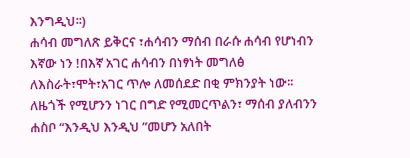እንግዲህ፡፡)
ሐሳብ መግለጽ ይቅርና ፣ሐሳብን ማሰብ በራሱ ሐሳብ የሆነብን እኛው ነን !በእኛ አገር ሐሳብን በነፃነት መግለፅ ለእስራት፣ሞት፣አገር ጥሎ ለመሰደድ በቂ ምክንያት ነው፡፡ ለዜጎች የሚሆንን ነገር በግድ የሚመርጥልን፣ ማሰብ ያለብንን ሐስቦ “እንዲህ እንዲህ ”መሆን አለበት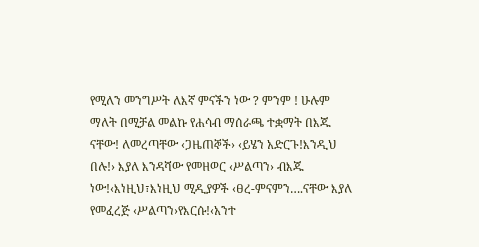የሚለን መንግሥት ለእኛ ምናችን ነው ? ምንም ! ሁሉም ማለት በሚቻል መልኩ የሐሳብ ማሰራጫ ተቋማት በእጁ ናቸው! ለመረጣቸው ‹ጋዜጠኞች› ‹ይሄን አድርጉ!እንዲህ በሉ!› እያለ እንዳሻው የመዘወር ‹ሥልጣን› ብእጁ ነው!‹እነዚህ፣እነዚህ ሚዲያዎች ‹ፀረ-ምናምን….ናቸው እያለ የመፈረጅ ‹ሥልጣን›የእርሱ!‹አንተ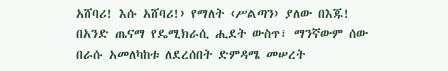አሸባሪ! እሱ አሸባሪ!› የማለት ‹ሥልጣን› ያለው በእጁ!
በአንድ ጤናማ የዴሚክራሲ ሒደት ውስጥ፣ ማንኛውም ሰው በራሱ አመለካከቱ ለደረሰበት ድምዳሜ መሠረት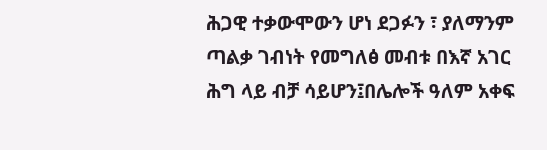ሕጋዊ ተቃውሞውን ሆነ ደጋፉን ፣ ያለማንም ጣልቃ ገብነት የመግለፅ መብቱ በእኛ አገር ሕግ ላይ ብቻ ሳይሆን፤በሌሎች ዓለም አቀፍ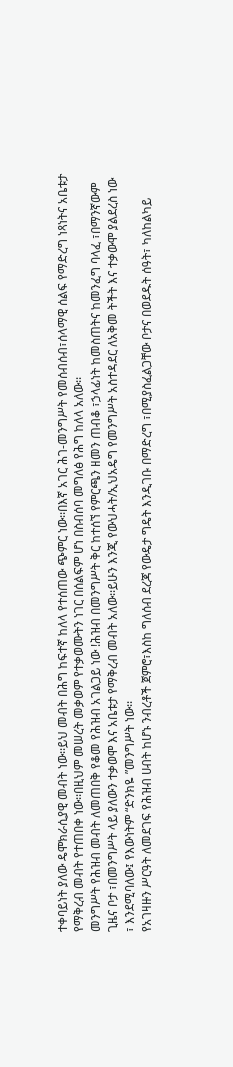ተቀባይነት ያለው ዴሞክራሲያዊ መብት ነው፡፡ይህ መብት በሕግ ከፍተኛ ከለላ የተሰጠው ጭምር ነው፡፡በእኛ አገር ሕገ-መንግሥት የመሰብሰብ፣ሰላማዊ ሰልፍ የማድረግ ነጻነትና አቤቱታ የማቅረብ መብት የተጠበቀ ነው፡፡በዚህም መሠረት መቃወም የተቃወሙትን ነገር በሰልፍም ሆነ በስብሰባ መግለፅ የሕግ ከለላ አለው፡፡
መንግሥት የሕዝብ መብት ለመጠበቅ የቆመ የሕዝብ አገልጋይ ነው !ሕዝብ በመንግሥት ቅር ከተሰኘ የምርጫን ዘመን ጠብቆ ፣ኃላፊነት ከመስጠትና ከመንፈግ ባላፈ ፣በማንኛውም ጊዜና ቦታ ፣በመንግሥት ላይ ያለውን ተቃወሞ እና አቤቱታ የማቅረብ መብት አለው፡፡ይሁን እንጂ የውህሓት/ኢህአዴግ የመንግሥት አስተዳደር ለአቅመ ትችት እና ተቃውሞ ያልደረስ ነው ፣ እንደሚባለው፤ የእውነትም “ድንክዬ ”መንግሥት ነው፡፡
የአገዛዙን ሥርዓት ለመደገፍ የሕዝብ ሀብት ከሆኑ ንብረቶች ጀምሮ፣እስከ ግለሰብ ደረጃ የውዴታ ግዴት እንዲገቡ በማድረግ ፣በሚያስፈልጋቸው ቦታና በወደዱት ሰዓት፣ ካለከልካይ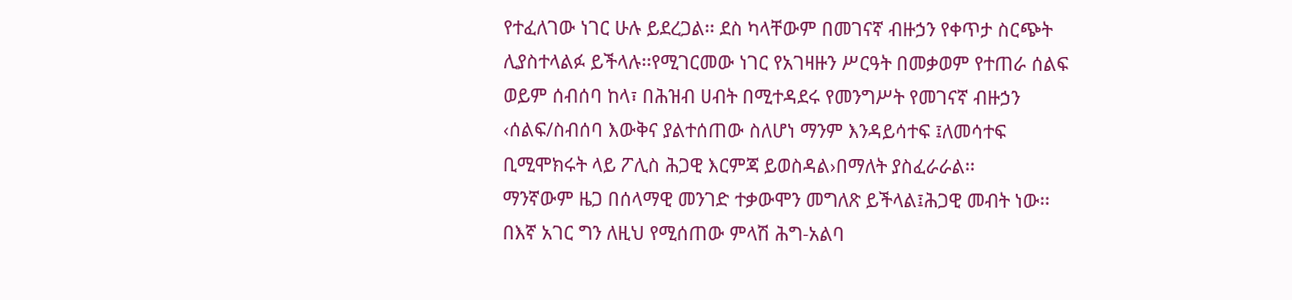የተፈለገው ነገር ሁሉ ይደረጋል፡፡ ደስ ካላቸውም በመገናኛ ብዙኃን የቀጥታ ስርጭት ሊያስተላልፉ ይችላሉ፡፡የሚገርመው ነገር የአገዛዙን ሥርዓት በመቃወም የተጠራ ሰልፍ ወይም ሰብሰባ ከላ፣ በሕዝብ ሀብት በሚተዳደሩ የመንግሥት የመገናኛ ብዙኃን ‹ሰልፍ/ስብሰባ እውቅና ያልተሰጠው ስለሆነ ማንም እንዳይሳተፍ ፤ለመሳተፍ ቢሚሞክሩት ላይ ፖሊስ ሕጋዊ እርምጃ ይወስዳል›በማለት ያስፈራራል፡፡
ማንኛውም ዜጋ በሰላማዊ መንገድ ተቃውሞን መግለጽ ይችላል፤ሕጋዊ መብት ነው፡፡ በእኛ አገር ግን ለዚህ የሚሰጠው ምላሽ ሕግ-አልባ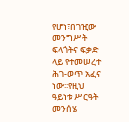የሆነ፣በገዢው መንግሥት ፍላጎትና ፍቃድ ላይ የተመሠረተ ሕገ-ወጥ አፈና ነው፡፡የዚህ ዓይነቱ ሥርዓት መንሰሄ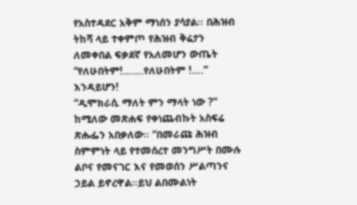የአስተዳደር አቅም ማነሰን ያሳያል፡፡ በሕዝብ ትከሻ ላይ ተቀምጦ የሕዝብ ቅሬታን ለመቀበል ፍቃደኛ የአለመሆን ውጤት “የለሁበትም!…….የለሁበትም !….” እንዳይሆን!
“ዲሞክራሲ ማለት ምን ማላት ነው ?” ከሚለው መጽሐፍ የቀነጨብኩት አስፍሬ ጽሑፌን አበቃለው፡፡ “በመራጩ ሕዝብ ስምምነት ላይ የተመሰረተ መንግሥት በሙሉ ልቦና የመናገር እና የመወሰን ሥልጣንና ኃይል ይኖረዋል፡፡ይህ ልበሙልነት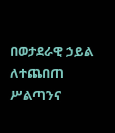በወታደራዊ ኃይል ለተጨበጠ ሥልጣንና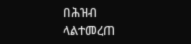በሕዝብ ላልተመረጠ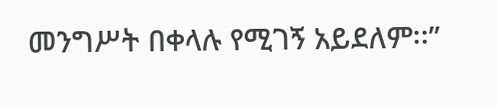መንግሥት በቀላሉ የሚገኝ አይደለም፡፡”